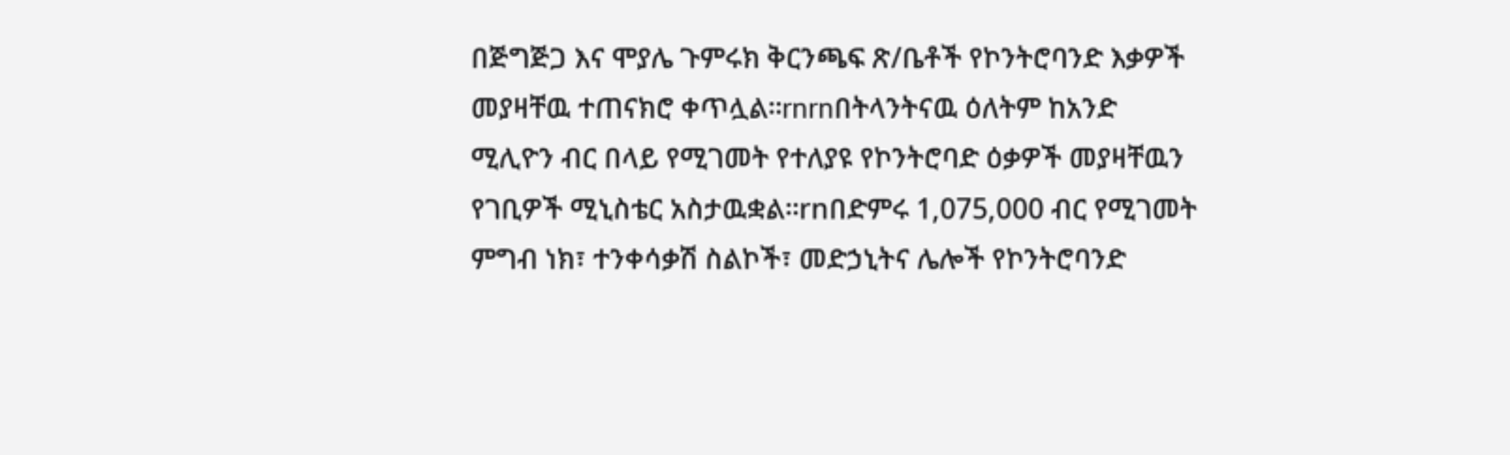በጅግጅጋ እና ሞያሌ ጉምሩክ ቅርንጫፍ ጽ/ቤቶች የኮንትሮባንድ እቃዎች መያዛቸዉ ተጠናክሮ ቀጥሏል፡፡rnrnበትላንትናዉ ዕለትም ከአንድ ሚሊዮን ብር በላይ የሚገመት የተለያዩ የኮንትሮባድ ዕቃዎች መያዛቸዉን የገቢዎች ሚኒስቴር አስታዉቋል፡፡rnበድምሩ 1,075,000 ብር የሚገመት ምግብ ነክ፣ ተንቀሳቃሽ ስልኮች፣ መድኃኒትና ሌሎች የኮንትሮባንድ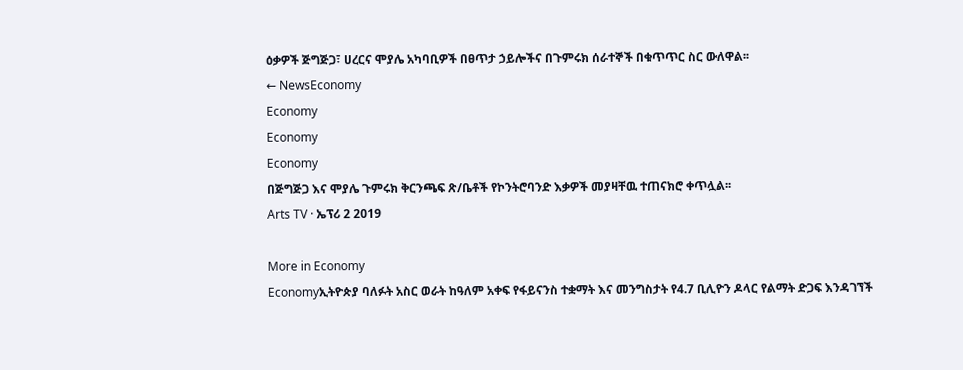ዕቃዎች ጅግጅጋ፣ ሀረርና ሞያሌ አካባቢዎች በፀጥታ ኃይሎችና በጉምሩክ ሰራተኞች በቁጥጥር ስር ውለዋል፡፡
← NewsEconomy
Economy
Economy
Economy
በጅግጅጋ እና ሞያሌ ጉምሩክ ቅርንጫፍ ጽ/ቤቶች የኮንትሮባንድ እቃዎች መያዛቸዉ ተጠናክሮ ቀጥሏል፡፡
Arts TV · ኤፕሪ 2 2019

More in Economy
Economyኢትዮጵያ ባለፉት አስር ወራት ከዓለም አቀፍ የፋይናንስ ተቋማት እና መንግስታት የ4.7 ቢሊዮን ዶላር የልማት ድጋፍ እንዳገኘች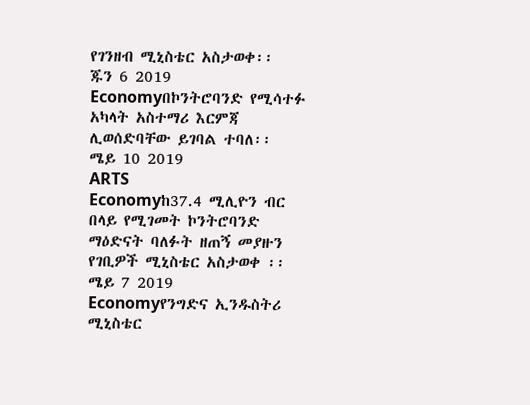የገንዘብ ሚኒስቴር አስታወቀ፡፡
ጁን 6 2019
Economyበኮንትሮባንድ የሚሳተፉ አካላት አስተማሪ እርምጃ ሊወሰድባቸው ይገባል ተባለ፡፡
ሜይ 10 2019
ARTS
Economyከ37.4 ሚሊዮን ብር በላይ የሚገመት ኮንትሮባንድ ማዕድናት ባለፉት ዘጠኝ መያዙን የገቢዎች ሚኒስቴር አስታወቀ ፡፡
ሜይ 7 2019
Economyየንግድና ኢንዱስትሪ ሚኒስቴር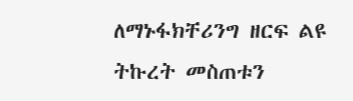ለማኑፋክቸሪንግ ዘርፍ ልዩ ትኩረት መስጠቱን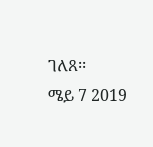ገለጸ፡፡
ሜይ 7 2019